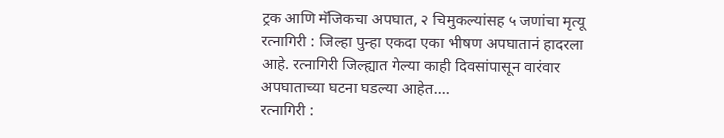ट्रक आणि मॅजिकचा अपघात, २ चिमुकल्यांसह ५ जणांचा मृत्यू
रत्नागिरी : जिल्हा पुन्हा एकदा एका भीषण अपघातानं हादरला आहे. रत्नागिरी जिल्ह्यात गेल्या काही दिवसांपासून वारंवार अपघाताच्या घटना घडल्या आहेत.…
रत्नागिरी :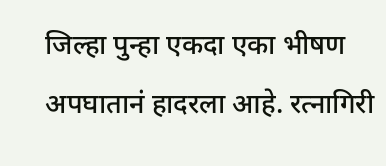जिल्हा पुन्हा एकदा एका भीषण अपघातानं हादरला आहे. रत्नागिरी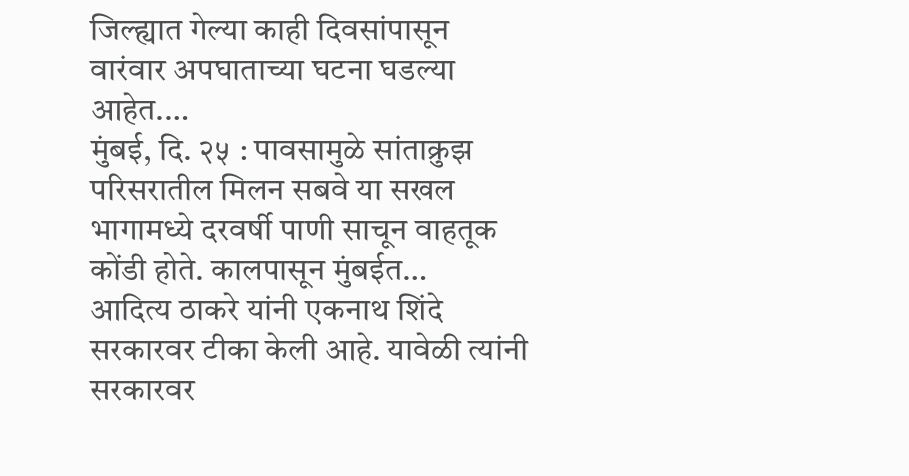जिल्ह्यात गेल्या काही दिवसांपासून वारंवार अपघाताच्या घटना घडल्या आहेत.…
मुंबई, दि. २५ : पावसामुळे सांताक्रुझ परिसरातील मिलन सबवे या सखल भागामध्ये दरवर्षी पाणी साचून वाहतूक कोंडी होते. कालपासून मुंबईत…
आदित्य ठाकरे यांनी एकनाथ शिंदे सरकारवर टीका केली आहे. यावेळी त्यांनी सरकारवर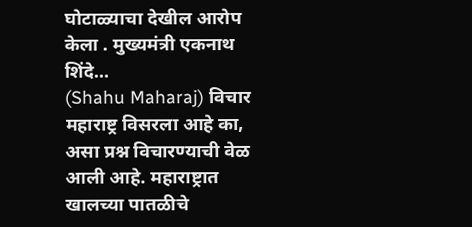घोटाळ्याचा देखील आरोप केला . मुख्यमंत्री एकनाथ शिंदे…
(Shahu Maharaj) विचार महाराष्ट्र विसरला आहे का, असा प्रश्न विचारण्याची वेळ आली आहे. महाराष्ट्रात खालच्या पातळीचे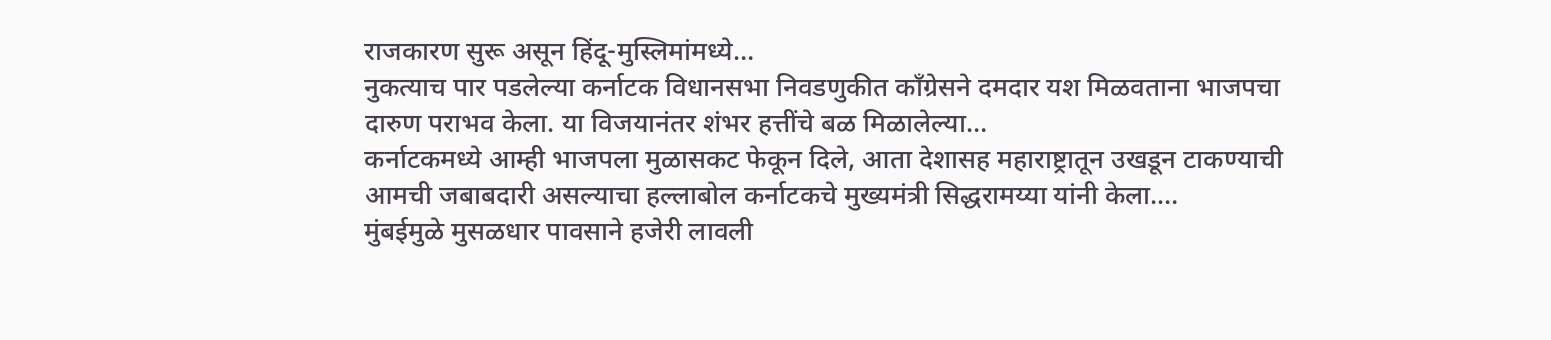राजकारण सुरू असून हिंदू-मुस्लिमांमध्ये…
नुकत्याच पार पडलेल्या कर्नाटक विधानसभा निवडणुकीत काँग्रेसने दमदार यश मिळवताना भाजपचा दारुण पराभव केला. या विजयानंतर शंभर हत्तींचे बळ मिळालेल्या…
कर्नाटकमध्ये आम्ही भाजपला मुळासकट फेकून दिले, आता देशासह महाराष्ट्रातून उखडून टाकण्याची आमची जबाबदारी असल्याचा हल्लाबोल कर्नाटकचे मुख्यमंत्री सिद्धरामय्या यांनी केला.…
मुंबईमुळे मुसळधार पावसाने हजेरी लावली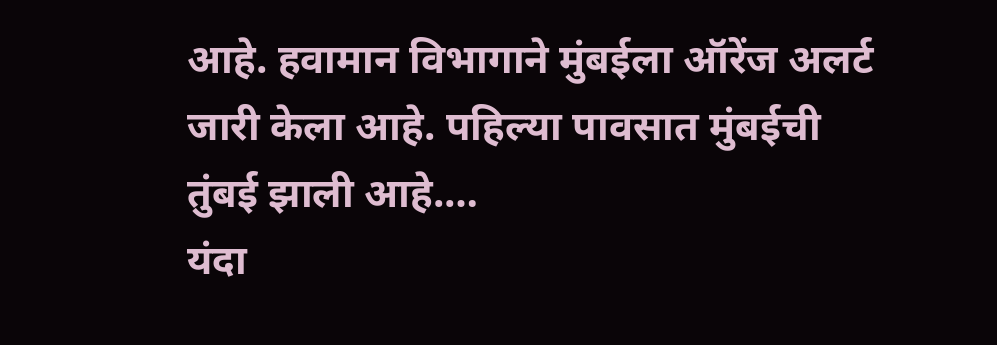आहे. हवामान विभागाने मुंबईला ऑरेंज अलर्ट जारी केला आहे. पहिल्या पावसात मुंबईची तुंबई झाली आहे.…
यंदा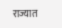राज्यात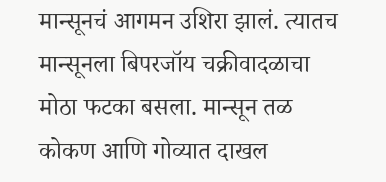मान्सूनचं आगमन उशिरा झालं. त्यातच मान्सूनला बिपरजॉय चक्रीवादळाचा मोठा फटका बसला. मान्सून तळ कोकण आणि गोव्यात दाखल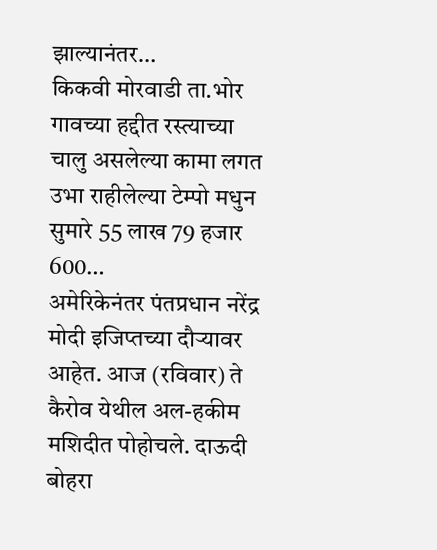झाल्यानंतर…
किकवी मोरवाडी ता.भोर गावच्या हद्दीत रस्त्याच्या चालु असलेल्या कामा लगत उभा राहीलेल्या टेम्पो मधुन सुमारे 55 लाख 79 हजार 600…
अमेरिकेनंतर पंतप्रधान नरेंद्र मोदी इजिप्तच्या दौऱ्यावर आहेत. आज (रविवार) ते कैरोव येथील अल-हकीम मशिदीत पोहोचले. दाऊदी बोहरा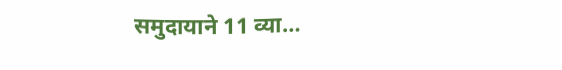समुदायाने 11 व्या…